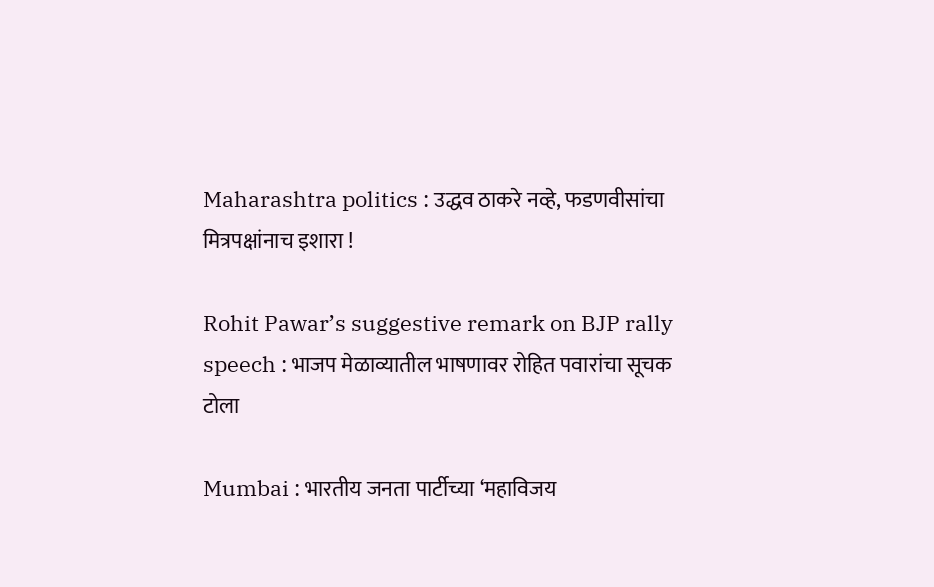Maharashtra politics : उद्धव ठाकरे नव्हे, फडणवीसांचा मित्रपक्षांनाच इशारा !

Rohit Pawar’s suggestive remark on BJP rally speech : भाजप मेळाव्यातील भाषणावर रोहित पवारांचा सूचक टोला

Mumbai : भारतीय जनता पार्टीच्या ‘महाविजय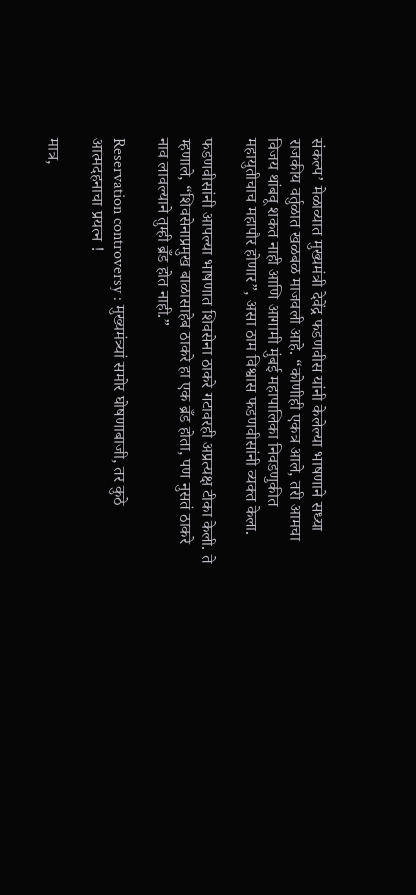संकल्प’ मेळाव्यात मुख्यमंत्री देवेंद्र फडणवीस यांनी केलेल्या भाषणाने सध्या राजकीय वर्तुळात खळबळ माजवली आहे. “कोणीही एकत्र आले, तरी आमचा विजय थांबवू शकत नाही आणि आगामी मुंबई महापालिका निवडणुकीत महायुतीचाच महापौर होणार”, असा ठाम विश्वास फडणवीसांनी व्यक्त केला.

फडणवीसांनी आपल्या भाषणात शिवसेना ठाकरे गटावरही अप्रत्यक्ष टीका केली. ते म्हणाले, “शिवसेनाप्रमुख बाळासाहेब ठाकरे हा एक ब्रँड होता, पण नुसतं ठाकरे नाव लावल्याने तुम्ही ब्रँड होत नाही.”

Reservation controversy : मुख्यमंत्र्यां समोर घोषणाबाजी, तर कुठे आत्मदहनाचा प्रयत्न !

मात्र,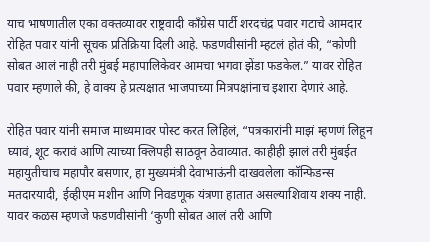याच भाषणातील एका वक्तव्यावर राष्ट्रवादी काँग्रेस पार्टी शरदचंद्र पवार गटाचे आमदार रोहित पवार यांनी सूचक प्रतिक्रिया दिली आहे. फडणवीसांनी म्हटलं होतं की, “कोणी सोबत आलं नाही तरी मुंबई महापालिकेवर आमचा भगवा झेंडा फडकेल.” यावर रोहित पवार म्हणाले की, हे वाक्य हे प्रत्यक्षात भाजपाच्या मित्रपक्षांनाच इशारा देणारं आहे.

रोहित पवार यांनी समाज माध्यमावर पोस्ट करत लिहिलं, “पत्रकारांनी माझं म्हणणं लिहून घ्यावं, शूट करावं आणि त्याच्या क्लिपही साठवून ठेवाव्यात. काहीही झालं तरी मुंबईत महायुतीचाच महापौर बसणार, हा मुख्यमंत्री देवाभाऊंनी दाखवलेला कॉन्फिडन्स मतदारयादी, ईव्हीएम मशीन आणि निवडणूक यंत्रणा हातात असल्याशिवाय शक्य नाही. यावर कळस म्हणजे फडणवीसांनी ‘कुणी सोबत आलं तरी आणि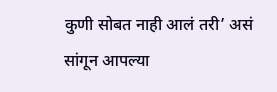कुणी सोबत नाही आलं तरी’ असं सांगून आपल्या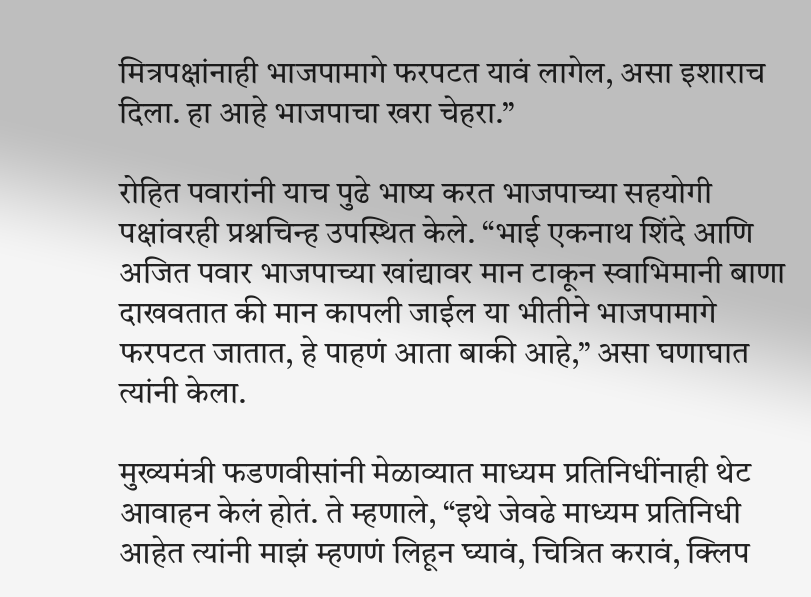मित्रपक्षांनाही भाजपामागे फरपटत यावं लागेल, असा इशाराच दिला. हा आहे भाजपाचा खरा चेहरा.”

रोहित पवारांनी याच पुढे भाष्य करत भाजपाच्या सहयोगी पक्षांवरही प्रश्नचिन्ह उपस्थित केले. “भाई एकनाथ शिंदे आणि अजित पवार भाजपाच्या खांद्यावर मान टाकून स्वाभिमानी बाणा दाखवतात की मान कापली जाईल या भीतीने भाजपामागे फरपटत जातात, हे पाहणं आता बाकी आहे,” असा घणाघात त्यांनी केला.

मुख्यमंत्री फडणवीसांनी मेळाव्यात माध्यम प्रतिनिधींनाही थेट आवाहन केलं होतं. ते म्हणाले, “इथे जेवढे माध्यम प्रतिनिधी आहेत त्यांनी माझं म्हणणं लिहून घ्यावं, चित्रित करावं, क्लिप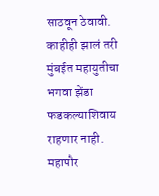साठवून ठेवावी. काहीही झालं तरी मुंबईत महायुतीचा भगवा झेंडा फडकल्याशिवाय राहणार नाही. महापौर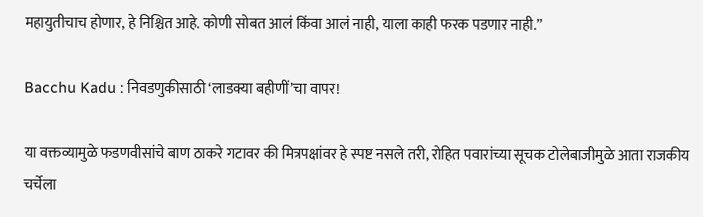महायुतीचाच होणार, हे निश्चित आहे. कोणी सोबत आलं किंवा आलं नाही, याला काही फरक पडणार नाही.”

Bacchu Kadu : निवडणुकीसाठी ‘लाडक्या बहीणीं’चा वापर!

या वक्तव्यामुळे फडणवीसांचे बाण ठाकरे गटावर की मित्रपक्षांवर हे स्पष्ट नसले तरी, रोहित पवारांच्या सूचक टोलेबाजीमुळे आता राजकीय चर्चेला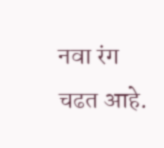नवा रंग चढत आहे.